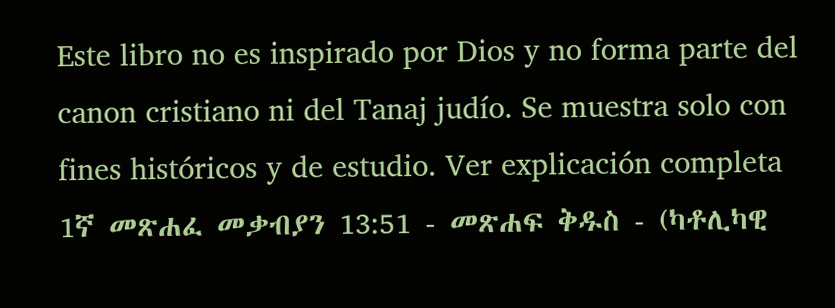Este libro no es inspirado por Dios y no forma parte del canon cristiano ni del Tanaj judío. Se muestra solo con fines históricos y de estudio. Ver explicación completa 1ኛ መጽሐፈ መቃብያን 13:51 - መጽሐፍ ቅዱስ - (ካቶሊካዊ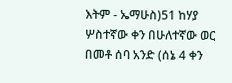እትም - ኤማሁስ)51 ከሃያ ሦስተኛው ቀን በሁለተኛው ወር በመቶ ሰባ አንድ (ሰኔ 4 ቀን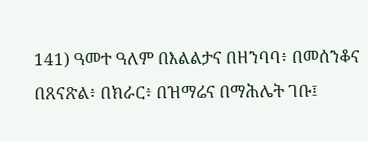141) ዓመተ ዓለም በእልልታና በዘንባባ፥ በመሰንቆና በጸናጽል፥ በክራር፥ በዝማሬና በማሕሌት ገቡ፤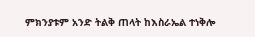ምክንያቱም አንድ ትልቅ ጠላት ከእስራኤል ተነቅሎ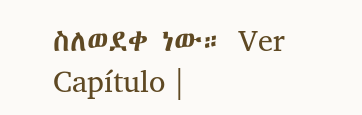ስለወደቀ ነው። Ver Capítulo |